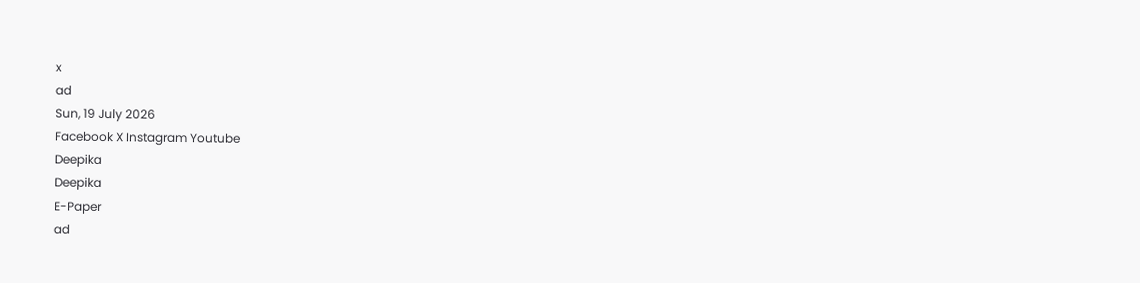x
ad
Sun, 19 July 2026
Facebook X Instagram Youtube
Deepika
Deepika
E-Paper
ad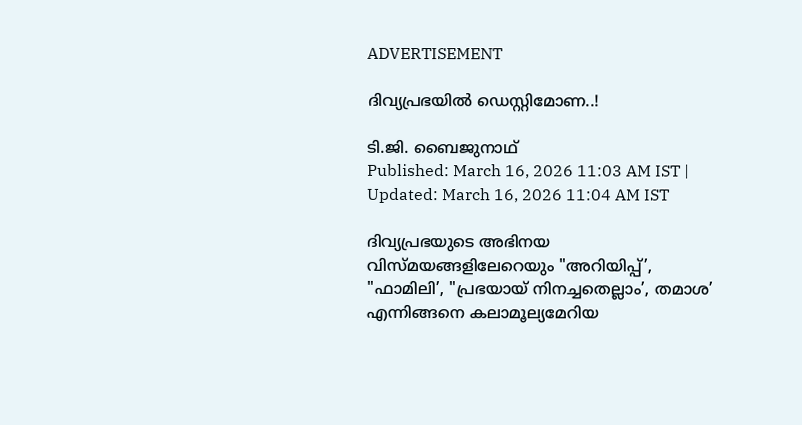ADVERTISEMENT

ദിവ്യപ്രഭയിൽ ഡെസ്റ്റിമോണ..!

ടി.ജി. ബൈജുനാഥ്
Published: March 16, 2026 11:03 AM IST | Updated: March 16, 2026 11:04 AM IST

ദിവ്യപ്രഭയുടെ അഭിനയ വിസ്മയങ്ങളിലേറെയും "അറിയിപ്പ്’, "ഫാമിലി’, "പ്രഭയായ് നിനച്ചതെല്ലാം’, തമാശ’ എന്നിങ്ങനെ കലാമൂല്യമേറിയ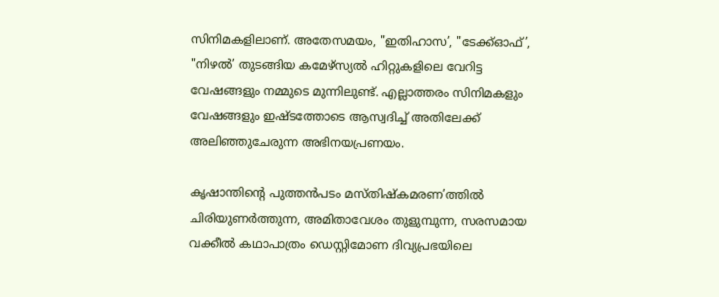സിനിമകളിലാണ്. അതേസമയം, "ഇതിഹാസ’, "ടേക്ക്ഓഫ്’, "നിഴല്‍’ തുടങ്ങിയ കമേഴ്സ്യല്‍ ഹിറ്റുകളിലെ വേറിട്ട വേഷങ്ങളും നമ്മുടെ മുന്നിലുണ്ട്. എല്ലാത്തരം സിനിമകളും വേഷങ്ങളും ഇഷ്ടത്തോടെ ആസ്വദിച്ച് അതിലേക്ക് അലിഞ്ഞുചേരുന്ന അഭിനയപ്രണയം.

കൃഷാന്തിന്‍റെ പുത്തന്‍പടം മസ്തിഷ്കമരണ’ത്തില്‍ ചിരിയുണര്‍ത്തുന്ന, അമിതാവേശം തുളുമ്പുന്ന, സരസമായ വക്കീല്‍ കഥാപാത്രം ഡെസ്റ്റിമോണ ദിവ്യപ്രഭയിലെ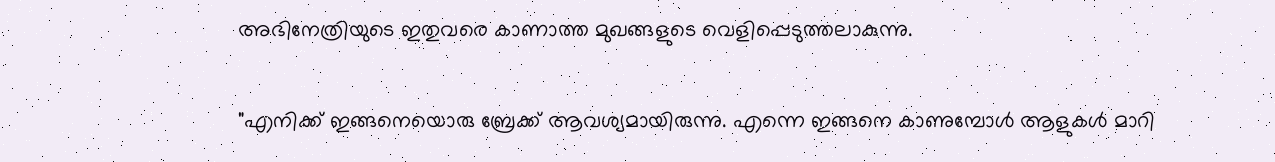അഭിനേത്രിയുടെ ഇതുവരെ കാണാത്ത മുഖങ്ങളുടെ വെളിപ്പെടുത്തലാകുന്നു.

"എനിക്ക് ഇങ്ങനെയൊരു ബ്രേക്ക് ആവശ്യമായിരുന്നു. എന്നെ ഇങ്ങനെ കാണുമ്പോള്‍ ആളുകള്‍ മാറി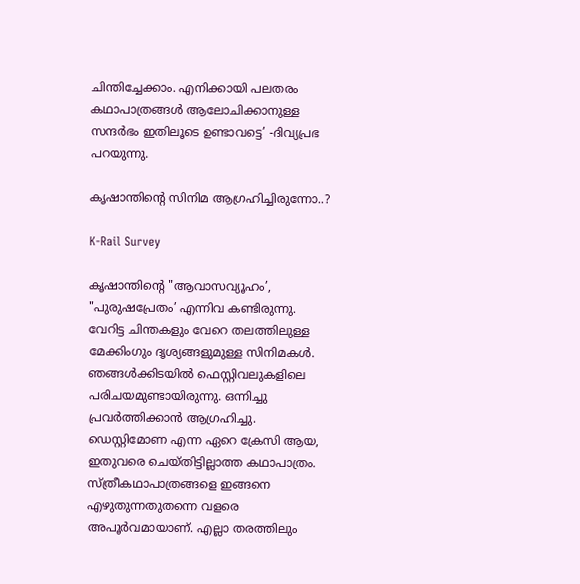ചിന്തിച്ചേക്കാം. എനിക്കായി പലതരം കഥാപാത്രങ്ങള്‍ ആലോചിക്കാനുള്ള സന്ദര്‍ഭം ഇതിലൂടെ ഉണ്ടാവട്ടെ’ -ദിവ്യപ്രഭ പറയുന്നു.

കൃഷാന്തിന്‍റെ സിനിമ ആഗ്രഹിച്ചിരുന്നോ..?

K-Rail Survey

കൃഷാന്തിന്‍റെ "ആവാസവ്യൂഹം’, "പുരുഷപ്രേതം’ എന്നിവ കണ്ടിരുന്നു. വേറിട്ട ചിന്തകളും വേറെ തലത്തിലുള്ള മേക്കിംഗും ദൃശ്യങ്ങളുമുള്ള സിനിമകള്‍. ഞങ്ങള്‍ക്കിടയില്‍ ഫെസ്റ്റിവലുകളിലെ പരിചയമുണ്ടായിരുന്നു. ഒന്നിച്ചു പ്രവര്‍ത്തിക്കാന്‍ ആഗ്രഹിച്ചു. ഡെസ്റ്റിമോണ എന്ന ഏറെ ക്രേസി ആയ, ഇതുവരെ ചെയ്തിട്ടില്ലാത്ത കഥാപാത്രം. സ്ത്രീകഥാപാത്രങ്ങളെ ഇങ്ങനെ എഴുതുന്നതുതന്നെ വളരെ അപൂര്‍വമായാണ്. എല്ലാ തരത്തിലും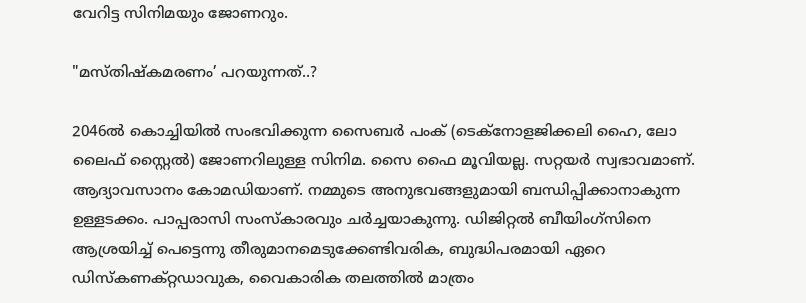വേറിട്ട സിനിമയും ജോണറും.

"മസ്തിഷ്കമരണം’ പറയുന്നത്..?

2046ല്‍ കൊച്ചിയില്‍ സംഭവിക്കുന്ന സൈബര്‍ പംക് (ടെക്നോളജിക്കലി ഹൈ, ലോ ലൈഫ് സ്റ്റൈല്‍) ജോണറിലുള്ള സിനിമ. സൈ ഫൈ മൂവിയല്ല. സറ്റയര്‍ സ്വഭാവമാണ്. ആദ്യാവസാനം കോമഡിയാണ്. നമ്മുടെ അനുഭവങ്ങളുമായി ബന്ധിപ്പിക്കാനാകുന്ന ഉള്ളടക്കം. പാപ്പരാസി സംസ്കാരവും ചര്‍ച്ചയാകുന്നു. ഡിജിറ്റല്‍ ബീയിംഗ്സിനെ ആശ്രയിച്ച് പെട്ടെന്നു തീരുമാനമെടുക്കേണ്ടിവരിക, ബുദ്ധിപരമായി ഏറെ ഡിസ്കണക്റ്റഡാവുക, വൈകാരിക തലത്തില്‍ മാത്രം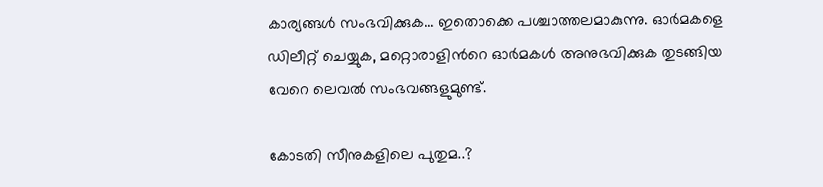കാര്യങ്ങള്‍ സംഭവിക്കുക... ഇതൊക്കെ പശ്ചാത്തലമാകുന്നു. ഓര്‍മകളെ ഡിലീറ്റ് ചെയ്യുക, മറ്റൊരാളിന്‍റെ ഓര്‍മകള്‍ അനുഭവിക്കുക തുടങ്ങിയ വേറെ ലെവല്‍ സംഭവങ്ങളുമുണ്ട്.

കോടതി സീനുകളിലെ പുതുമ..?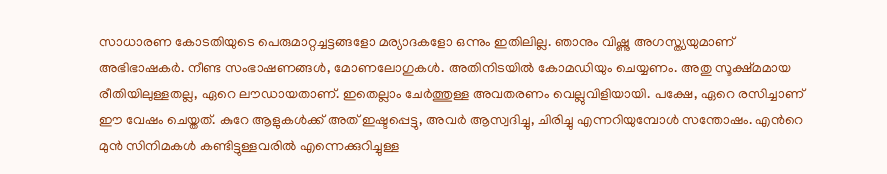സാധാരണ കോടതിയുടെ പെരുമാറ്റച്ചട്ടങ്ങളോ മര്യാദകളോ ഒന്നും ഇതിലില്ല. ഞാനും വിഷ്ണു അഗസ്ത്യയുമാണ് അഭിഭാഷകര്‍. നീണ്ട സംഭാഷണങ്ങള്‍, മോണലോഗുകള്‍. അതിനിടയില്‍ കോമഡിയും ചെയ്യണം. അതു സൂക്ഷ്മമായ രീതിയിലുള്ളതല്ല, ഏറെ ലൗഡായതാണ്. ഇതെല്ലാം ചേര്‍ത്തുള്ള അവതരണം വെല്ലുവിളിയായി. പക്ഷേ, ഏറെ രസിച്ചാണ് ഈ വേഷം ചെയ്തത്. കുറേ ആളുകള്‍ക്ക് അത് ഇഷ്ടപ്പെട്ടു, അവര്‍ ആസ്വദിച്ചു, ചിരിച്ചു എന്നറിയുമ്പോള്‍ സന്തോഷം. എന്‍റെ മുന്‍ സിനിമകള്‍ കണ്ടിട്ടുള്ളവരില്‍ എന്നെക്കുറിച്ചുള്ള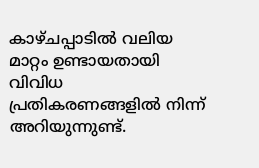കാഴ്ചപ്പാടില്‍ വലിയ മാറ്റം ഉണ്ടായതായി വിവിധ പ്രതികരണങ്ങളില്‍ നിന്ന് അറിയുന്നുണ്ട്.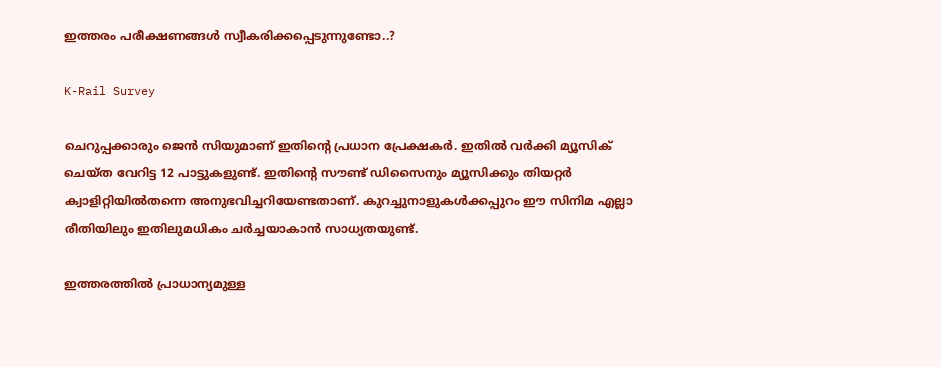ഇത്തരം പരീക്ഷണങ്ങള്‍ സ്വീകരിക്കപ്പെടുന്നുണ്ടോ..?

K-Rail Survey

ചെറുപ്പക്കാരും ജെന്‍ സിയുമാണ് ഇതിന്‍റെ പ്രധാന പ്രേക്ഷകര്‍. ഇതില്‍ വര്‍ക്കി മ്യൂസിക് ചെയ്ത വേറിട്ട 12 പാട്ടുകളുണ്ട്. ഇതിന്‍റെ സൗണ്ട് ഡിസൈനും മ്യൂസിക്കും തിയറ്റര്‍ ക്വാളിറ്റിയില്‍തന്നെ അനുഭവിച്ചറിയേണ്ടതാണ്. കുറച്ചുനാളുകള്‍ക്കപ്പുറം ഈ സിനിമ എല്ലാ രീതിയിലും ഇതിലുമധികം ചര്‍ച്ചയാകാന്‍ സാധ്യതയുണ്ട്.

ഇത്തരത്തില്‍ പ്രാധാന്യമുള്ള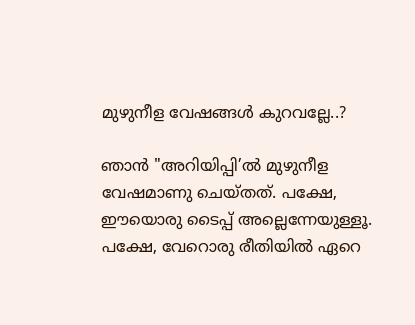മുഴുനീള വേഷങ്ങള്‍ കുറവല്ലേ..?

ഞാന്‍ "അറിയിപ്പി’ല്‍ മുഴുനീള വേഷമാണു ചെയ്തത്. പക്ഷേ, ഈയൊരു ടൈപ്പ് അല്ലെന്നേയുള്ളൂ. പക്ഷേ, വേറൊരു രീതിയില്‍ ഏറെ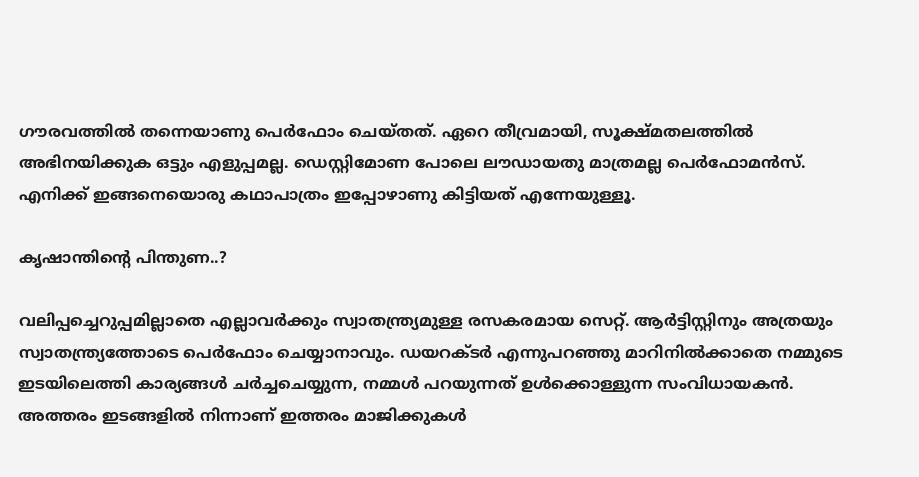ഗൗരവത്തില്‍ തന്നെയാണു പെര്‍ഫോം ചെയ്തത്. ഏറെ തീവ്രമായി, സൂക്ഷ്മതലത്തില്‍ അഭിനയിക്കുക ഒട്ടും എളുപ്പമല്ല. ഡെസ്റ്റിമോണ പോലെ ലൗഡായതു മാത്രമല്ല പെര്‍ഫോമന്‍സ്. എനിക്ക് ഇങ്ങനെയൊരു കഥാപാത്രം ഇപ്പോഴാണു കിട്ടിയത് എന്നേയുള്ളൂ.

കൃഷാന്തിന്‍റെ പിന്തുണ..?

വലിപ്പച്ചെറുപ്പമില്ലാതെ എല്ലാവര്‍ക്കും സ്വാതന്ത്ര്യമുള്ള രസകരമായ സെറ്റ്. ആര്‍ട്ടിസ്റ്റിനും അത്രയും സ്വാതന്ത്ര്യത്തോടെ പെര്‍ഫോം ചെയ്യാനാവും. ഡയറക്ടര്‍ എന്നുപറഞ്ഞു മാറിനില്‍ക്കാതെ നമ്മുടെ ഇടയിലെത്തി കാര്യങ്ങള്‍ ചര്‍ച്ചചെയ്യുന്ന, നമ്മള്‍ പറയുന്നത് ഉള്‍ക്കൊള്ളുന്ന സംവിധായകന്‍. അത്തരം ഇടങ്ങളില്‍ നിന്നാണ് ഇത്തരം മാജിക്കുകള്‍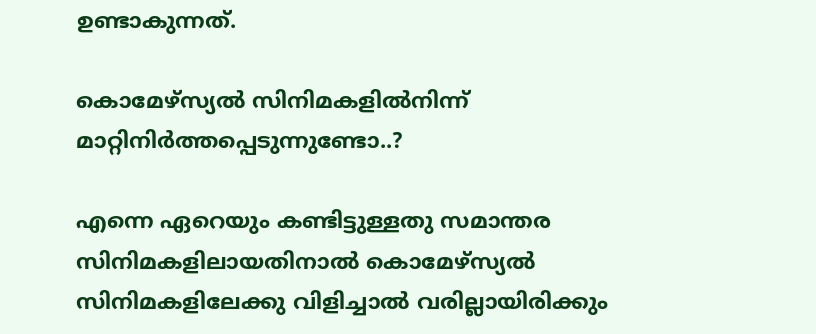ഉണ്ടാകുന്നത്.

കൊമേഴ്സ്യല്‍ സിനിമകളില്‍നിന്ന് മാറ്റിനിര്‍ത്തപ്പെടുന്നുണ്ടോ..?

എന്നെ ഏറെയും കണ്ടിട്ടുള്ളതു സമാന്തര സിനിമകളിലായതിനാല്‍ കൊമേഴ്സ്യല്‍ സിനിമകളിലേക്കു വിളിച്ചാല്‍ വരില്ലായിരിക്കും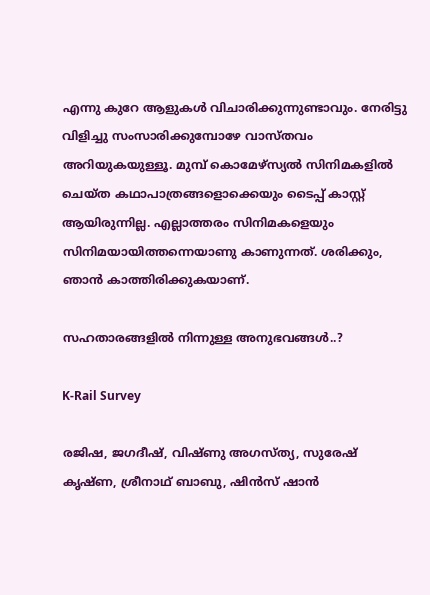എന്നു കുറേ ആളുകള്‍ വിചാരിക്കുന്നുണ്ടാവും. നേരിട്ടു വിളിച്ചു സംസാരിക്കുമ്പോഴേ വാസ്തവം അറിയുകയുള്ളൂ. മുമ്പ് കൊമേഴ്സ്യല്‍ സിനിമകളില്‍ ചെയ്ത കഥാപാത്രങ്ങളൊക്കെയും ടൈപ്പ് കാസ്റ്റ് ആയിരുന്നില്ല. എല്ലാത്തരം സിനിമകളെയും സിനിമയായിത്തന്നെയാണു കാണുന്നത്. ശരിക്കും, ഞാന്‍ കാത്തിരിക്കുകയാണ്.

സഹതാരങ്ങളില്‍ നിന്നുള്ള അനുഭവങ്ങള്‍..?

K-Rail Survey

രജിഷ, ജഗദീഷ്, വിഷ്ണു അഗസ്ത്യ, സുരേഷ് കൃഷ്ണ, ശ്രീനാഥ് ബാബു, ഷിന്‍സ് ഷാന്‍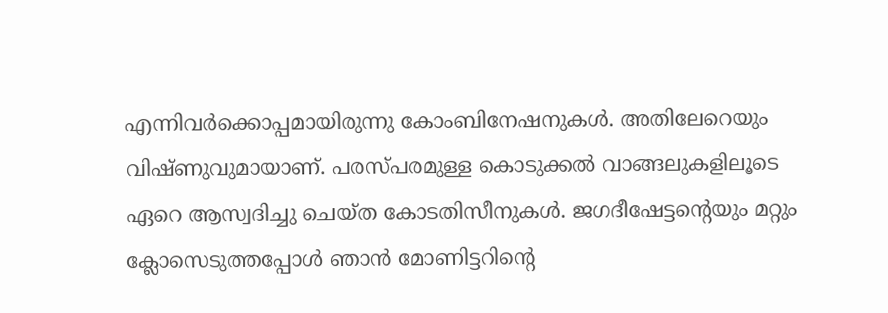എന്നിവര്‍ക്കൊപ്പമായിരുന്നു കോംബിനേഷനുകള്‍. അതിലേറെയും വിഷ്ണുവുമായാണ്. പരസ്പരമുള്ള കൊടുക്കല്‍ വാങ്ങലുകളിലൂടെ ഏറെ ആസ്വദിച്ചു ചെയ്ത കോടതിസീനുകള്‍. ജഗദീഷേട്ടന്‍റെയും മറ്റും ക്ലോസെടുത്തപ്പോള്‍ ഞാന്‍ മോണിട്ടറിന്‍റെ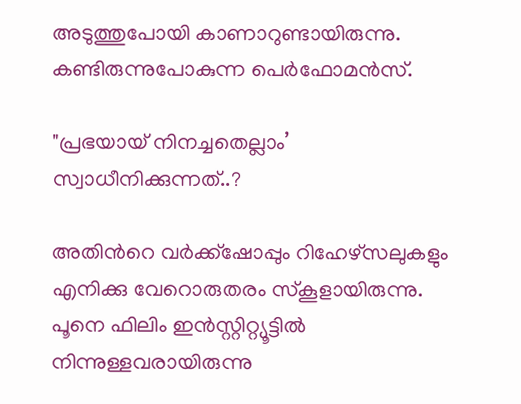അടുത്തുപോയി കാണാറുണ്ടായിരുന്നു. കണ്ടിരുന്നുപോകുന്ന പെര്‍ഫോമന്‍സ്.

"പ്രഭയായ് നിനച്ചതെല്ലാം’ സ്വാധീനിക്കുന്നത്..?

അതിന്‍റെ വര്‍ക്ക്ഷോപ്പും റിഹേഴ്സലുകളും എനിക്കു വേറൊരുതരം സ്കൂളായിരുന്നു. പൂനെ ഫിലിം ഇന്‍സ്റ്റിറ്റ്യൂട്ടില്‍ നിന്നുള്ളവരായിരുന്നു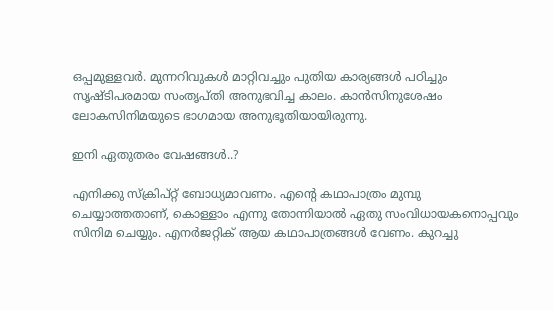ഒപ്പമുള്ളവര്‍. മുന്നറിവുകള്‍ മാറ്റിവച്ചും പുതിയ കാര്യങ്ങള്‍ പഠിച്ചും സൃഷ്ടിപരമായ സംതൃപ്തി അനുഭവിച്ച കാലം. കാന്‍സിനുശേഷം ലോകസിനിമയുടെ ഭാഗമായ അനുഭൂതിയായിരുന്നു.

ഇനി ഏതുതരം വേഷങ്ങള്‍..?

എനിക്കു സ്ക്രിപ്റ്റ് ബോധ്യമാവണം. എന്‍റെ കഥാപാത്രം മുമ്പു ചെയ്യാത്തതാണ്, കൊള്ളാം എന്നു തോന്നിയാല്‍ ഏതു സംവിധായകനൊപ്പവും സിനിമ ചെയ്യും. എനര്‍ജറ്റിക് ആയ കഥാപാത്രങ്ങള്‍ വേണം. കുറച്ചു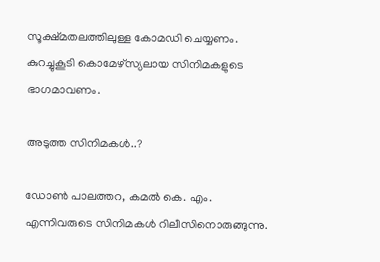സൂക്ഷ്മതലത്തിലുള്ള കോമഡി ചെയ്യണം. കുറച്ചുകൂടി കൊമേഴ്സ്യലായ സിനിമകളുടെ ഭാഗമാവണം.

അടുത്ത സിനിമകള്‍..?

ഡോണ്‍ പാലത്തറ, കമല്‍ കെ. എം. എന്നിവരുടെ സിനിമകള്‍ റിലീസിനൊരുങ്ങുന്നു.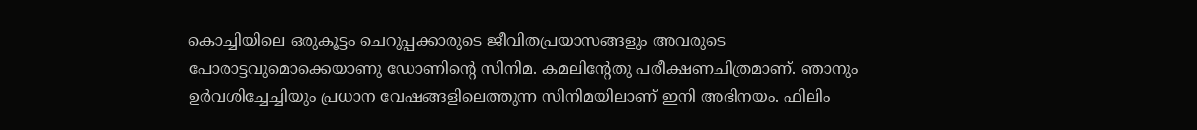കൊച്ചിയിലെ ഒരുകൂട്ടം ചെറുപ്പക്കാരുടെ ജീവിതപ്രയാസങ്ങളും അവരുടെ പോരാട്ടവുമൊക്കെയാണു ഡോണിന്‍റെ സിനിമ. കമലിന്‍റേതു പരീക്ഷണചിത്രമാണ്. ഞാനും ഉര്‍വശിച്ചേച്ചിയും പ്രധാന വേഷങ്ങളിലെത്തുന്ന സിനിമയിലാണ് ഇനി അഭിനയം. ഫിലിം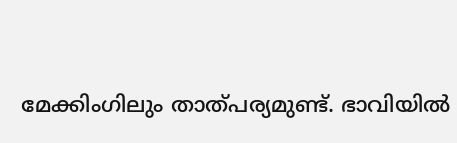മേക്കിംഗിലും താത്പര്യമുണ്ട്. ഭാവിയില്‍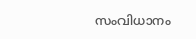സംവിധാനം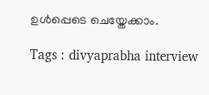ഉള്‍പ്പെടെ ചെയ്തേക്കാം.

Tags : divyaprabha interview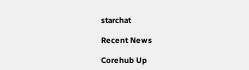starchat

Recent News

Corehub Up